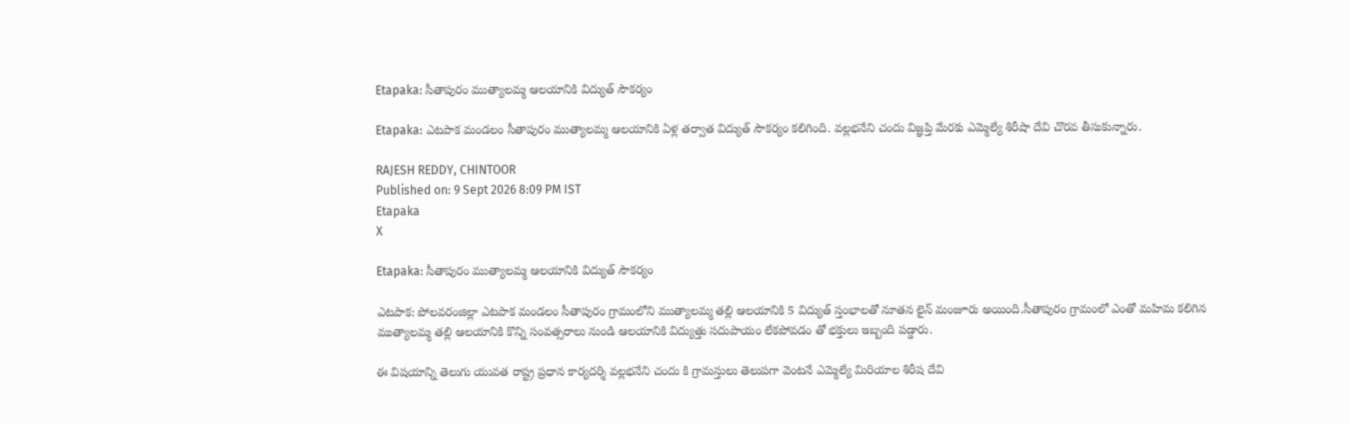Etapaka: సీతాపురం ముత్యాలమ్మ ఆలయానికి విద్యుత్ సౌకర్యం

Etapaka: ఎటపాక మండలం సీతాపురం ముత్యాలమ్మ ఆలయానికి ఏళ్ల తర్వాత విద్యుత్ సౌకర్యం కలిగింది. వల్లభనేని చందు విజ్ఞప్తి మేరకు ఎమ్మెల్యే శిరీషా దేవి చొరవ తీసుకున్నారు.

RAJESH REDDY, CHINTOOR
Published on: 9 Sept 2026 8:09 PM IST
Etapaka
X

Etapaka: సీతాపురం ముత్యాలమ్మ ఆలయానికి విద్యుత్ సౌకర్యం

ఎటపాక: పోలవరంజిల్లా ఎటపాక మండలం సీతాపురం గ్రామంలోని ముత్యాలమ్మ తల్లి ఆలయానికి 5 విద్యుత్ స్తంభాలతో నూతన లైన్ మంజూరు అయింది.సీతాపురం గ్రామంలో ఎంతో మహిమ కలిగిన ముత్యాలమ్మ తల్లి ఆలయానికి కొన్ని సంవత్సరాలు నుండి ఆలయానికి విద్యుత్తు సదుపాయం లేకపోవడం తో భక్తులు ఇబ్బంది పడ్డారు.

ఈ విషయాన్ని తెలుగు యువత రాష్ట్ర ప్రధాన కార్యదర్శి వల్లభనేని చందు కి గ్రామస్తులు తెలుపగా వెంటనే ఎమ్మెల్యే మిరియాల శిరీష దేవి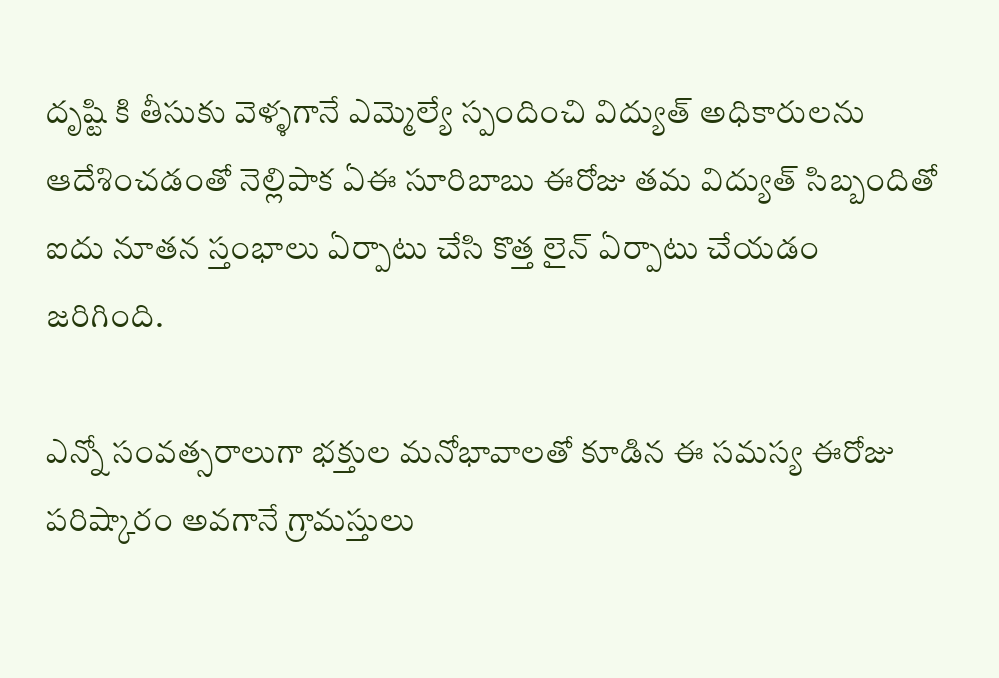దృష్టి కి తీసుకు వెళ్ళగానే ఎమ్మెల్యే స్పందించి విద్యుత్ అధికారులను ఆదేశించడంతో నెల్లిపాక ఏఈ సూరిబాబు ఈరోజు తమ విద్యుత్ సిబ్బందితో ఐదు నూతన స్తంభాలు ఏర్పాటు చేసి కొత్త లైన్ ఏర్పాటు చేయడం జరిగింది.

ఎన్నో సంవత్సరాలుగా భక్తుల మనోభావాలతో కూడిన ఈ సమస్య ఈరోజు పరిష్కారం అవగానే గ్రామస్తులు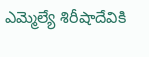ఎమ్మెల్యే శిరీషాదేవికి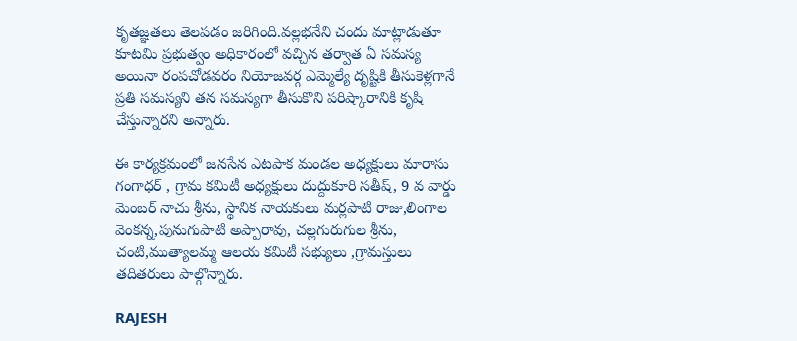కృతజ్ఞతలు తెలపడం జరిగింది.వల్లభనేని చందు మాట్లాడుతూ కూటమి ప్రభుత్వం అధికారంలో వచ్చిన తర్వాత ఏ సమస్య అయినా రంపచోడవరం నియోజవర్గ ఎమ్మెల్యే దృష్టికి తీసుకెళ్లగానే ప్రతి సమస్యని తన సమస్యగా తీసుకొని పరిష్కారానికి కృషి చేస్తున్నారని అన్నారు.

ఈ కార్యక్రమంలో జనసేన ఎటపాక మండల అధ్యక్షులు మారాసు గంగాధర్ , గ్రామ కమిటీ అధ్యక్షులు దుద్దుకూరి సతీష్, 9 వ వార్డు మెంబర్ నాచు శ్రీను, స్థానిక నాయకులు మర్లపాటి రాజు,లింగాల వెంకన్న,పునుగుపాటి అప్పారావు, చల్లగురుగుల శ్రీను, చంటి,ముత్యాలమ్మ ఆలయ కమిటీ సభ్యులు ,గ్రామస్తులు తదితరులు పాల్గొన్నారు.

RAJESH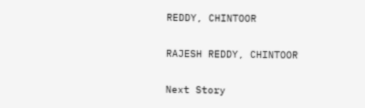REDDY, CHINTOOR

RAJESH REDDY, CHINTOOR

Next Story